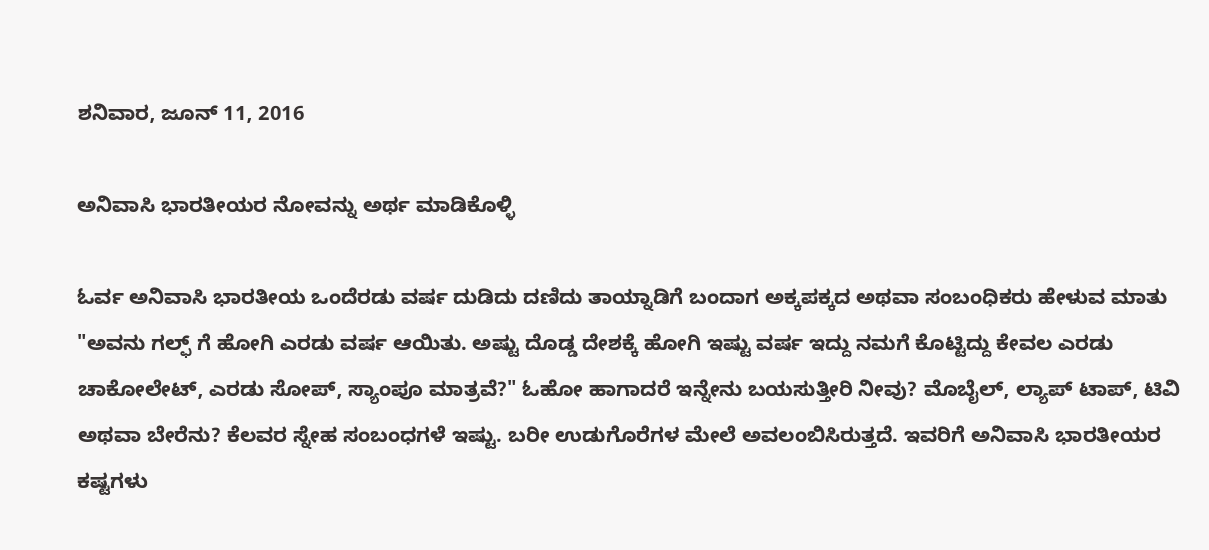ಶನಿವಾರ, ಜೂನ್ 11, 2016

ಅನಿವಾಸಿ ಭಾರತೀಯರ ನೋವನ್ನು ಅರ್ಥ ಮಾಡಿಕೊಳ್ಳಿ

ಓರ್ವ ಅನಿವಾಸಿ ಭಾರತೀಯ ಒಂದೆರಡು ವರ್ಷ ದುಡಿದು ದಣಿದು ತಾಯ್ನಾಡಿಗೆ ಬಂದಾಗ ಅಕ್ಕಪಕ್ಕದ ಅಥವಾ ಸಂಬಂಧಿಕರು ಹೇಳುವ ಮಾತು "ಅವನು ಗಲ್ಫ್ ಗೆ ಹೋಗಿ ಎರಡು ವರ್ಷ ಆಯಿತು. ಅಷ್ಟು ದೊಡ್ಡ ದೇಶಕ್ಕೆ ಹೋಗಿ ಇಷ್ಟು ವರ್ಷ ಇದ್ದು ನಮಗೆ ಕೊಟ್ಟಿದ್ದು ಕೇವಲ ಎರಡು ಚಾಕೋಲೇಟ್, ಎರಡು ಸೋಪ್, ಸ್ಯಾಂಪೂ ಮಾತ್ರವೆ?" ಓಹೋ ಹಾಗಾದರೆ ಇನ್ನೇನು ಬಯಸುತ್ತೀರಿ ನೀವು? ಮೊಬೈಲ್, ಲ್ಯಾಪ್ ಟಾಪ್, ಟಿವಿ ಅಥವಾ ಬೇರೆನು? ಕೆಲವರ ಸ್ನೇಹ ಸಂಬಂಧಗಳೆ ಇಷ್ಟು. ಬರೀ ಉಡುಗೊರೆಗಳ ಮೇಲೆ ಅವಲಂಬಿಸಿರುತ್ತದೆ. ಇವರಿಗೆ ಅನಿವಾಸಿ ಭಾರತೀಯರ ಕಷ್ಟಗಳು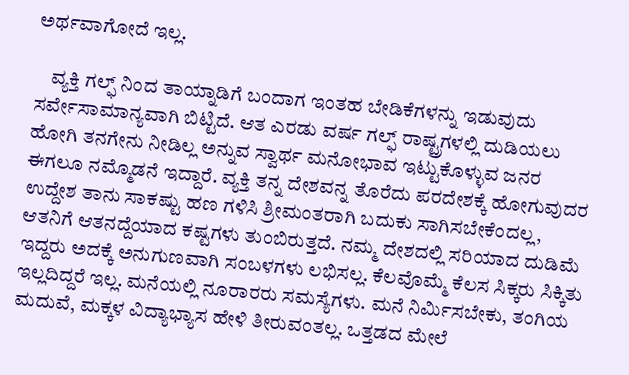ಅರ್ಥವಾಗೋದೆ ಇಲ್ಲ.

    ವ್ಯಕ್ತಿ ಗಲ್ಫ್ ನಿಂದ ತಾಯ್ನಾಡಿಗೆ ಬಂದಾಗ ಇಂತಹ ಬೇಡಿಕೆಗಳನ್ನು ಇಡುವುದು ಸರ್ವೇಸಾಮಾನ್ಯವಾಗಿ ಬಿಟ್ಟಿದೆ. ಆತ ಎರಡು ವರ್ಷ ಗಲ್ಫ್ ರಾಷ್ಟ್ರಗಳಲ್ಲಿ ದುಡಿಯಲು ಹೋಗಿ ತನಗೇನು ನೀಡಿಲ್ಲ ಅನ್ನುವ ಸ್ವಾರ್ಥ ಮನೋಭಾವ ಇಟ್ಟುಕೊಳ್ಳುವ ಜನರ ಈಗಲೂ ನಮ್ಮೊಡನೆ ಇದ್ದಾರೆ. ವ್ಯಕ್ತಿ ತನ್ನ ದೇಶವನ್ನ ತೊರೆದು ಪರದೇಶಕ್ಕೆ ಹೋಗುವುದರ ಉದ್ದೇಶ ತಾನು ಸಾಕಷ್ಟು ಹಣ ಗಳಿಸಿ ಶ್ರೀಮಂತರಾಗಿ ಬದುಕು ಸಾಗಿಸಬೇಕೆಂದಲ್ಲ, ಆತನಿಗೆ ಆತನದ್ದೆಯಾದ ಕಷ್ಟಗಳು ತುಂಬಿರುತ್ತದೆ. ನಮ್ಮ ದೇಶದಲ್ಲಿ ಸರಿಯಾದ ದುಡಿಮೆ ಇದ್ದರು ಅದಕ್ಕೆ ಅನುಗುಣವಾಗಿ ಸಂಬಳಗಳು ಲಭಿಸಲ್ಲ. ಕೆಲವೊಮ್ಮೆ ಕೆಲಸ ಸಿಕ್ಕರು ಸಿಕ್ಕಿತು ಇಲ್ಲದಿದ್ದರೆ ಇಲ್ಲ. ಮನೆಯಲ್ಲಿ ನೂರಾರರು ಸಮಸ್ಯೆಗಳು. ಮನೆ ನಿರ್ಮಿಸಬೇಕು, ತಂಗಿಯ ಮದುವೆ, ಮಕ್ಕಳ ವಿದ್ಯಾಭ್ಯಾಸ ಹೇಳಿ ತೀರುವಂತಲ್ಲ. ಒತ್ತಡದ ಮೇಲೆ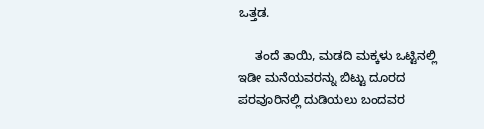ಒತ್ತಡ.

     ತಂದೆ ತಾಯಿ, ಮಡದಿ ಮಕ್ಕಳು ಒಟ್ಟಿನಲ್ಲಿ ಇಡೀ ಮನೆಯವರನ್ನು ಬಿಟ್ಟು ದೂರದ ಪರವೂರಿನಲ್ಲಿ ದುಡಿಯಲು ಬಂದವರ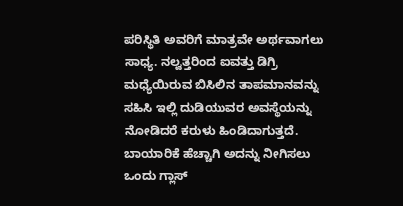ಪರಿಸ್ಥಿತಿ ಅವರಿಗೆ ಮಾತ್ರವೇ ಅರ್ಥವಾಗಲು ಸಾಧ್ಯ. ನಲ್ವತ್ತರಿಂದ ಐವತ್ತು ಡಿಗ್ರಿ ಮಧ್ಯೆಯಿರುವ ಬಿಸಿಲಿನ ತಾಪಮಾನವನ್ನು ಸಹಿಸಿ ಇಲ್ಲಿ ದುಡಿಯುವರ ಅವಸ್ಥೆಯನ್ನು ನೋಡಿದರೆ ಕರುಳು ಹಿಂಡಿದಾಗುತ್ತದೆ. ಬಾಯಾರಿಕೆ ಹೆಚ್ಚಾಗಿ ಅದನ್ನು ನೀಗಿಸಲು ಒಂದು ಗ್ಲಾಸ್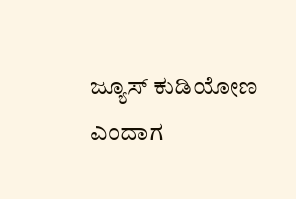ಜ್ಯೂಸ್ ಕುಡಿಯೋಣ ಎಂದಾಗ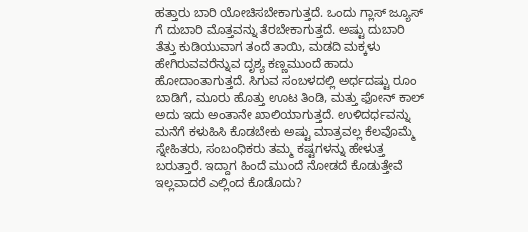ಹತ್ತಾರು ಬಾರಿ ಯೋಚಿಸಬೇಕಾಗುತ್ತದೆ. ಒಂದು ಗ್ಲಾಸ್ ಜ್ಯೂಸ್ ಗೆ ದುಬಾರಿ ಮೊತ್ತವನ್ನು ತೆರಬೇಕಾಗುತ್ತದೆ. ಅಷ್ಟು ದುಬಾರಿ ತೆತ್ತು ಕುಡಿಯುವಾಗ ತಂದೆ ತಾಯಿ, ಮಡದಿ ಮಕ್ಕಳು ಹೇಗಿರುವವರೆನ್ನುವ ದೃಶ್ಯ ಕಣ್ಣಮುಂದೆ ಹಾದು ಹೋದಾಂತಾಗುತ್ತದೆ. ಸಿಗುವ ಸಂಬಳದಲ್ಲಿ ಅರ್ಧದಷ್ಟು ರೂಂ ಬಾಡಿಗೆ, ಮೂರು ಹೊತ್ತು ಊಟ ತಿಂಡಿ, ಮತ್ತು ಫೋನ್ ಕಾಲ್ ಅದು ಇದು ಅಂತಾನೇ ಖಾಲಿಯಾಗುತ್ತದೆ. ಉಳಿದರ್ಧವನ್ನು ಮನೆಗೆ ಕಳುಹಿಸಿ ಕೊಡಬೇಕು ಅಷ್ಟು ಮಾತ್ರವಲ್ಲ ಕೆಲವೊಮ್ಮೆ ಸ್ನೇಹಿತರು, ಸಂಬಂಧಿಕರು ತಮ್ಮ ಕಷ್ಟಗಳನ್ನು ಹೇಳುತ್ತ ಬರುತ್ತಾರೆ. ಇದ್ದಾಗ ಹಿಂದೆ ಮುಂದೆ ನೋಡದೆ ಕೊಡುತ್ತೇವೆ ಇಲ್ಲವಾದರೆ ಎಲ್ಲಿಂದ ಕೊಡೊದು?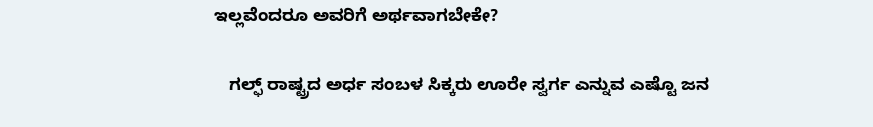ಇಲ್ಲವೆಂದರೂ ಅವರಿಗೆ ಅರ್ಥವಾಗಬೇಕೇ?

   ಗಲ್ಫ್ ರಾಷ್ಟ್ರದ ಅರ್ಧ ಸಂಬಳ ಸಿಕ್ಕರು ಊರೇ ಸ್ವರ್ಗ ಎನ್ನುವ ಎಷ್ಟೊ ಜನ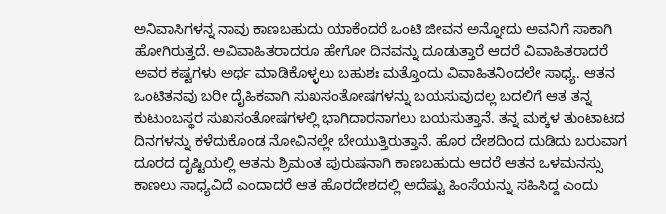ಅನಿವಾಸಿಗಳನ್ನ ನಾವು ಕಾಣಬಹುದು ಯಾಕೆಂದರೆ ಒಂಟಿ ಜೀವನ ಅನ್ನೋದು ಅವನಿಗೆ ಸಾಕಾಗಿ ಹೋಗಿರುತ್ತದೆ. ಅವಿವಾಹಿತರಾದರೂ ಹೇಗೋ ದಿನವನ್ನು ದೂಡುತ್ತಾರೆ ಆದರೆ ವಿವಾಹಿತರಾದರೆ ಅವರ ಕಷ್ಟಗಳು ಅರ್ಥ ಮಾಡಿಕೊಳ್ಳಲು ಬಹುಶಃ ಮತ್ತೊಂದು ವಿವಾಹಿತನಿಂದಲೇ ಸಾಧ್ಯ. ಆತನ ಒಂಟಿತನವು ಬರೀ ದೈಹಿಕವಾಗಿ ಸುಖಸಂತೋಷಗಳನ್ನು ಬಯಸುವುದಲ್ಲ ಬದಲಿಗೆ ಆತ ತನ್ನ ಕುಟುಂಬಸ್ಥರ ಸುಖಸಂತೋಷಗಳಲ್ಲಿ ಭಾಗಿದಾರನಾಗಲು ಬಯಸುತ್ತಾನೆ. ತನ್ನ ಮಕ್ಕಳ ತುಂಟಾಟದ ದಿನಗಳನ್ನು ಕಳೆದುಕೊಂಡ ನೋವಿನಲ್ಲೇ ಬೇಯುತ್ತಿರುತ್ತಾನೆ. ಹೊರ ದೇಶದಿಂದ ದುಡಿದು ಬರುವಾಗ ದೂರದ ದೃಷ್ಟಿಯಲ್ಲಿ ಆತನು ಶ್ರಿಮಂತ ಪುರುಷನಾಗಿ ಕಾಣಬಹುದು ಆದರೆ ಆತನ ಒಳಮನಸ್ಸು ಕಾಣಲು ಸಾಧ್ಯವಿದೆ ಎಂದಾದರೆ ಆತ ಹೊರದೇಶದಲ್ಲಿ ಅದೆಷ್ಟು ಹಿಂಸೆಯನ್ನು ಸಹಿಸಿದ್ದ ಎಂದು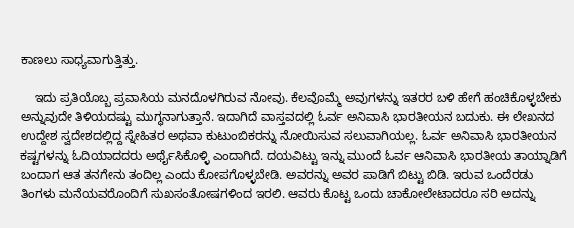ಕಾಣಲು ಸಾಧ್ಯವಾಗುತ್ತಿತ್ತು.

    ಇದು ಪ್ರತಿಯೊಬ್ಬ ಪ್ರವಾಸಿಯ ಮನದೊಳಗಿರುವ ನೋವು. ಕೆಲವೊಮ್ಮೆ ಅವುಗಳನ್ನು ಇತರರ ಬಳಿ ಹೇಗೆ ಹಂಚಿಕೊಳ್ಳಬೇಕು ಅನ್ನುವುದೇ ತಿಳಿಯದಷ್ಟು ಮುಗ್ಧನಾಗುತ್ತಾನೆ. ಇದಾಗಿದೆ ವಾಸ್ತವದಲ್ಲಿ ಓರ್ವ ಅನಿವಾಸಿ ಭಾರತೀಯನ ಬದುಕು. ಈ ಲೇಖನದ ಉದ್ದೇಶ ಸ್ವದೇಶದಲ್ಲಿದ್ದ ಸ್ನೇಹಿತರ ಅಥವಾ ಕುಟುಂಬಿಕರನ್ನು ನೋಯಿಸುವ ಸಲುವಾಗಿಯಲ್ಲ. ಓರ್ವ ಅನಿವಾಸಿ ಭಾರತೀಯನ ಕಷ್ಟಗಳನ್ನು ಓದಿಯಾದದರು ಅರ್ಥೈಸಿಕೊಳ್ಳಿ ಎಂದಾಗಿದೆ. ದಯವಿಟ್ಟು ಇನ್ನು ಮುಂದೆ ಓರ್ವ ಆನಿವಾಸಿ ಭಾರತೀಯ ತಾಯ್ನಾಡಿಗೆ ಬಂದಾಗ ಆತ ತನಗೇನು ತಂದಿಲ್ಲ ಎಂದು ಕೋಪಗೊಳ್ಳಬೇಡಿ. ಅವರನ್ನು ಅವರ ಪಾಡಿಗೆ ಬಿಟ್ಟು ಬಿಡಿ. ಇರುವ ಒಂದೆರಡು ತಿಂಗಳು ಮನೆಯವರೊಂದಿಗೆ ಸುಖಸಂತೋಷಗಳಿಂದ ಇರಲಿ. ಆವರು ಕೊಟ್ಟ ಒಂದು ಚಾಕೋಲೇಟಾದರೂ ಸರಿ ಅದನ್ನು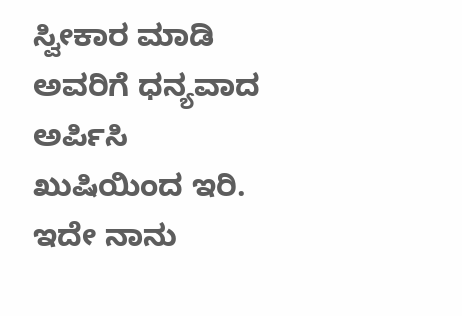ಸ್ವೀಕಾರ ಮಾಡಿ ಅವರಿಗೆ ಧನ್ಯವಾದ ಅರ್ಪಿಸಿ ಖುಷಿಯಿಂದ ಇರಿ. ಇದೇ ನಾನು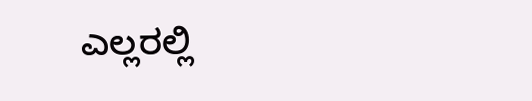ಎಲ್ಲರಲ್ಲಿ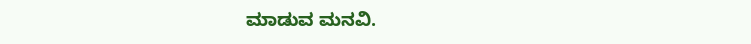ಮಾಡುವ ಮನವಿ.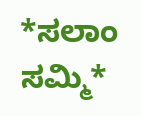*ಸಲಾಂ ಸಮ್ಮಿ*